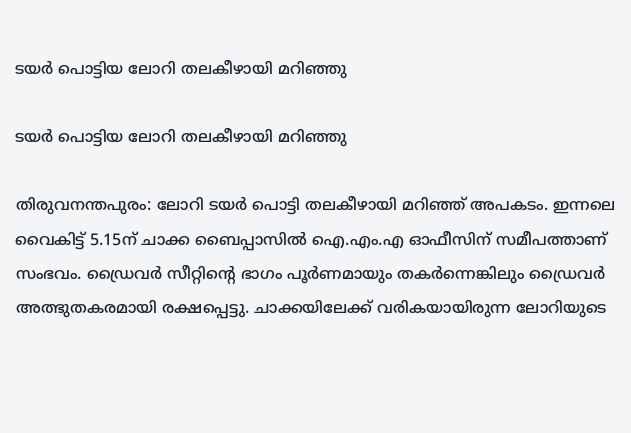ടയർ പൊട്ടിയ ലോറി തലകീഴായി മറിഞ്ഞു

ടയർ പൊട്ടിയ ലോറി തലകീഴായി മറിഞ്ഞു

തിരുവനന്തപുരം: ലോറി ടയർ പൊട്ടി തലകീഴായി മറിഞ്ഞ് അപകടം. ഇന്നലെ വൈകിട്ട് 5.15ന് ചാക്ക ബൈപ്പാസിൽ ഐ.എം.എ ഓഫീസിന് സമീപത്താണ് സംഭവം. ഡ്രൈവർ സീറ്റിന്റെ ഭാഗം പൂർണമായും തകർന്നെങ്കിലും ഡ്രൈവർ അത്ഭുതകരമായി രക്ഷപ്പെട്ടു. ചാക്കയിലേക്ക് വരികയായിരുന്ന ലോറിയുടെ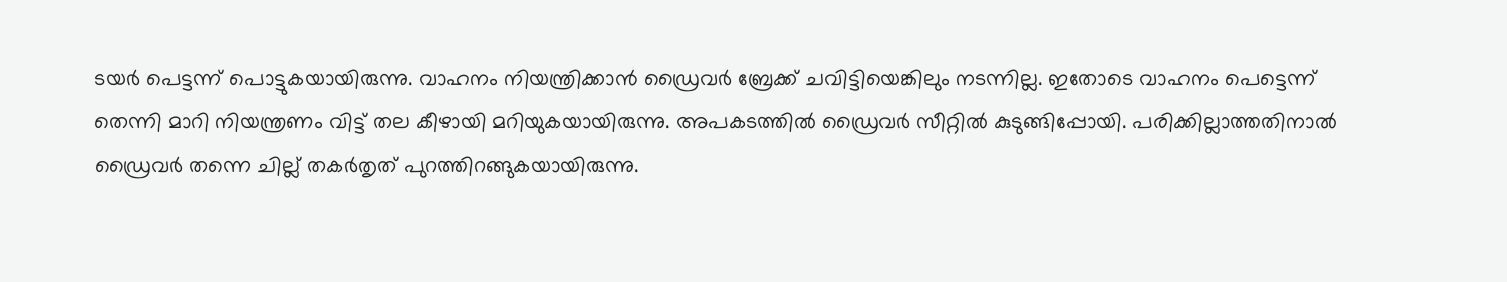ടയർ പെട്ടന്ന് പൊട്ടുകയായിരുന്നു. വാഹനം നിയന്ത്രിക്കാൻ ഡ്രൈവർ ബ്രേക്ക് ചവിട്ടിയെങ്കിലും നടന്നില്ല. ഇതോടെ വാഹനം പെട്ടെന്ന് തെന്നി മാറി നിയന്ത്രണം വിട്ട് തല കീഴായി മറിയുകയായിരുന്നു. അപകടത്തിൽ ഡ്രൈവർ സീറ്റിൽ കുടുങ്ങിപ്പോയി. പരിക്കില്ലാത്തതിനാൽ ഡ്രൈവർ തന്നെ ചില്ല് തകർതൃത് പുറത്തിറങ്ങുകയായിരുന്നു.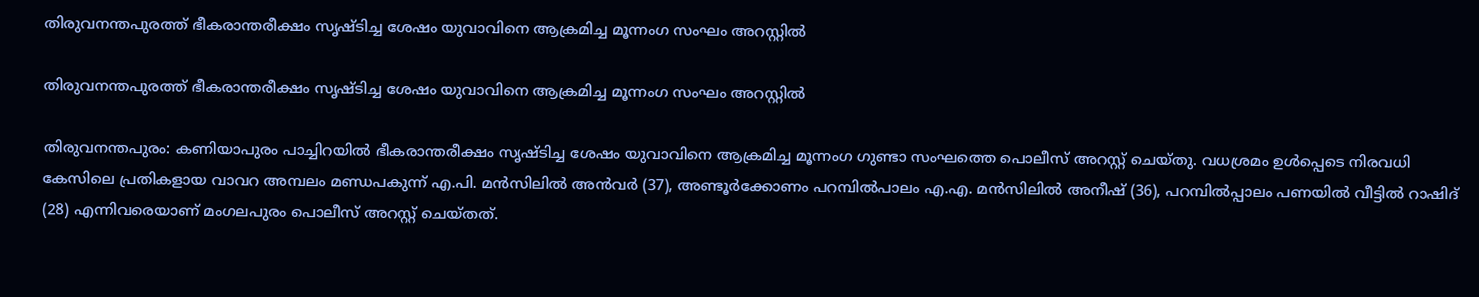തിരുവനന്തപുരത്ത് ഭീകരാന്തരീക്ഷം സൃഷ്ടിച്ച ശേഷം യുവാവിനെ ആക്രമിച്ച മൂന്നംഗ സംഘം അറസ്റ്റില്‍

തിരുവനന്തപുരത്ത് ഭീകരാന്തരീക്ഷം സൃഷ്ടിച്ച ശേഷം യുവാവിനെ ആക്രമിച്ച മൂന്നംഗ സംഘം അറസ്റ്റില്‍

തിരുവനന്തപുരം: കണിയാപുരം പാച്ചിറയില്‍ ഭീകരാന്തരീക്ഷം സൃഷ്ടിച്ച ശേഷം യുവാവിനെ ആക്രമിച്ച മൂന്നംഗ ഗുണ്ടാ സംഘത്തെ പൊലീസ് അറസ്റ്റ് ചെയ്തു. വധശ്രമം ഉള്‍പ്പെടെ നിരവധി കേസിലെ പ്രതികളായ വാവറ അമ്പലം മണ്ഡപകുന്ന് എ.പി. മന്‍സിലില്‍ അന്‍വര്‍ (37), അണ്ടൂര്‍ക്കോണം പറമ്പില്‍പാലം എ.എ. മന്‍സിലില്‍ അനീഷ് (36), പറമ്പില്‍പ്പാലം പണയില്‍ വീട്ടില്‍ റാഷിദ് (28) എന്നിവരെയാണ് മംഗലപുരം പൊലീസ് അറസ്റ്റ് ചെയ്തത്.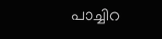പാച്ചിറ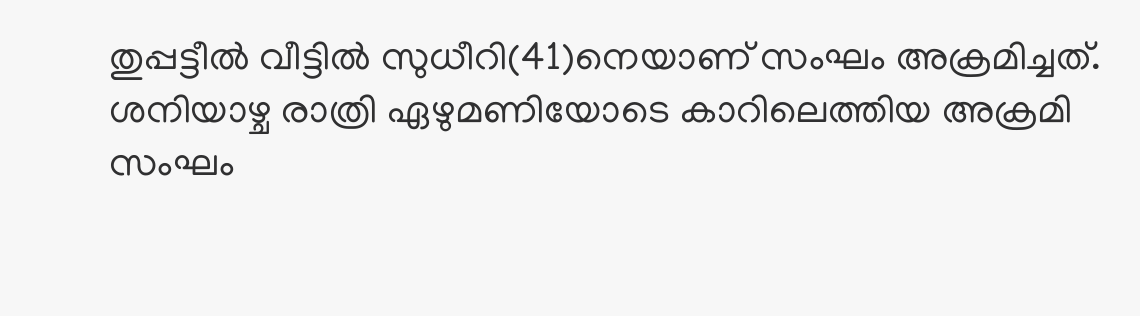തുപ്പട്ടീല്‍ വീട്ടില്‍ സുധീറി(41)നെയാണ് സംഘം അക്രമിച്ചത്. ശനിയാഴ്ച രാത്രി ഏഴുമണിയോടെ കാറിലെത്തിയ അക്രമി സംഘം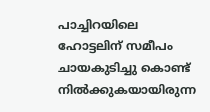പാച്ചിറയിലെ ഹോട്ടലിന് സമീപം ചായകുടിച്ചു കൊണ്ട് നില്‍ക്കുകയായിരുന്ന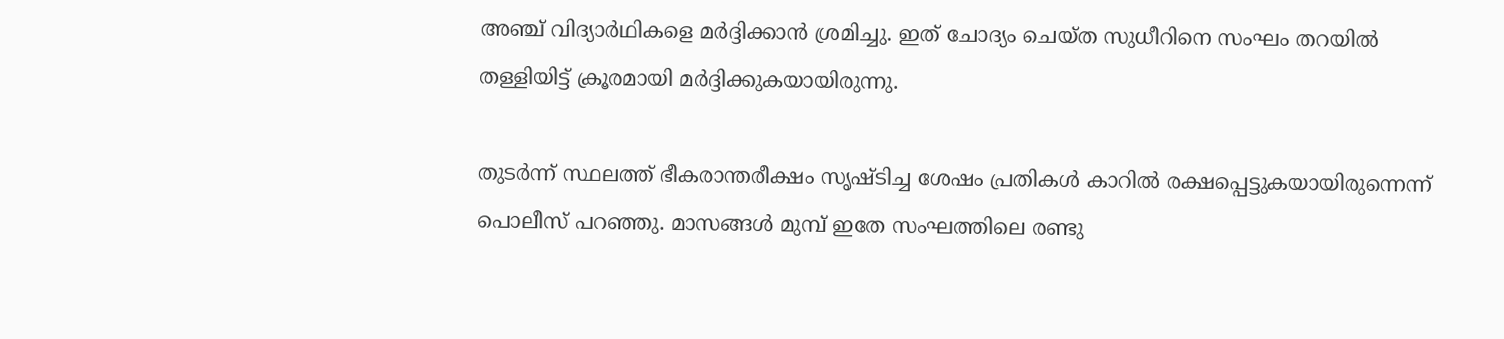അഞ്ച് വിദ്യാര്‍ഥികളെ മര്‍ദ്ദിക്കാന്‍ ശ്രമിച്ചു. ഇത് ചോദ്യം ചെയ്ത സുധീറിനെ സംഘം തറയില്‍ തള്ളിയിട്ട് ക്രൂരമായി മര്‍ദ്ദിക്കുകയായിരുന്നു.

തുടര്‍ന്ന് സ്ഥലത്ത് ഭീകരാന്തരീക്ഷം സൃഷ്ടിച്ച ശേഷം പ്രതികള്‍ കാറില്‍ രക്ഷപ്പെട്ടുകയായിരുന്നെന്ന് പൊലീസ് പറഞ്ഞു. മാസങ്ങള്‍ മുമ്പ് ഇതേ സംഘത്തിലെ രണ്ടു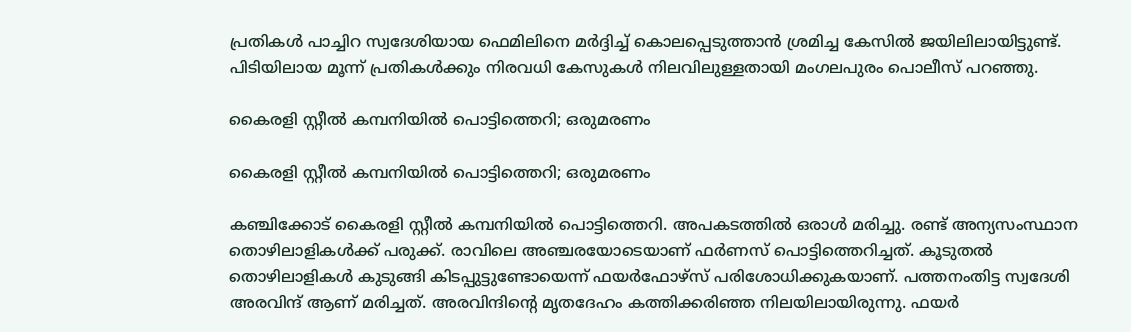പ്രതികള്‍ പാച്ചിറ സ്വദേശിയായ ഫെമിലിനെ മര്‍ദ്ദിച്ച് കൊലപ്പെടുത്താന്‍ ശ്രമിച്ച കേസില്‍ ജയിലിലായിട്ടുണ്ട്. പിടിയിലായ മൂന്ന് പ്രതികള്‍ക്കും നിരവധി കേസുകള്‍ നിലവിലുള്ളതായി മംഗലപുരം പൊലീസ് പറഞ്ഞു.

കൈരളി സ്റ്റീല്‍ കമ്പനിയില്‍ പൊട്ടിത്തെറി; ഒരുമരണം

കൈരളി സ്റ്റീല്‍ കമ്പനിയില്‍ പൊട്ടിത്തെറി; ഒരുമരണം

കഞ്ചിക്കോട് കൈരളി സ്റ്റീല്‍ കമ്പനിയില്‍ പൊട്ടിത്തെറി. അപകടത്തില്‍ ഒരാള്‍ മരിച്ചു. രണ്ട് അന്യസംസ്ഥാന തൊഴിലാളികള്‍ക്ക് പരുക്ക്. രാവിലെ അഞ്ചരയോടെയാണ് ഫര്‍ണസ് പൊട്ടിത്തെറിച്ചത്. കൂടുതല്‍ തൊഴിലാളികള്‍ കുടുങ്ങി കിടപ്പുട്ടുണ്ടോയെന്ന് ഫയര്‍ഫോഴ്‌സ് പരിശോധിക്കുകയാണ്. പത്തനംതിട്ട സ്വദേശി അരവിന്ദ് ആണ് മരിച്ചത്. അരവിന്ദിന്റെ മൃതദേഹം കത്തിക്കരിഞ്ഞ നിലയിലായിരുന്നു. ഫയര്‍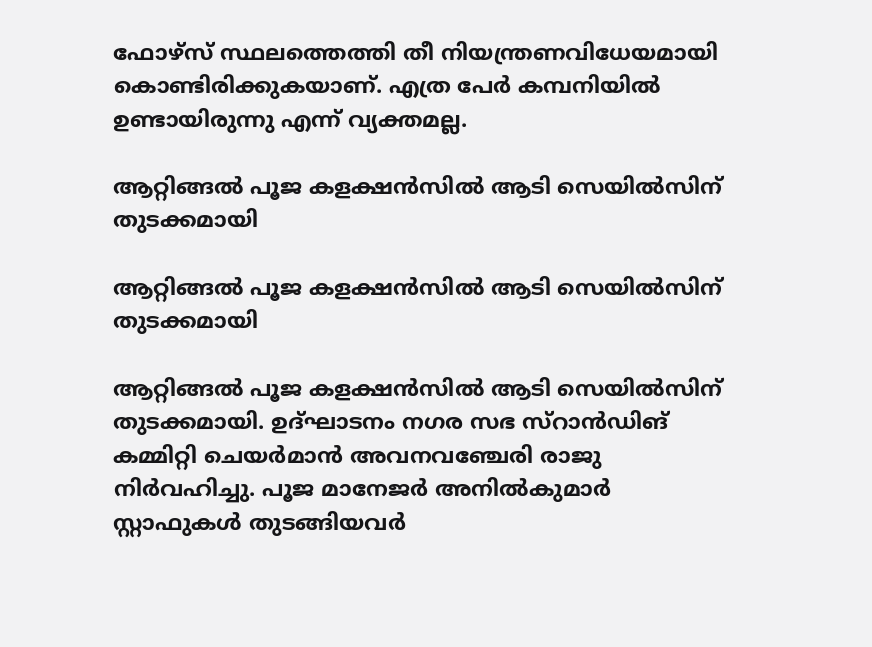ഫോഴ്‌സ് സ്ഥലത്തെത്തി തീ നിയന്ത്രണവിധേയമായി കൊണ്ടിരിക്കുകയാണ്. എത്ര പേര്‍ കമ്പനിയില്‍ ഉണ്ടായിരുന്നു എന്ന് വ്യക്തമല്ല.

ആറ്റിങ്ങൽ പൂജ കളക്ഷൻസിൽ ആടി സെയിൽസിന് തുടക്കമായി

ആറ്റിങ്ങൽ പൂജ കളക്ഷൻസിൽ ആടി സെയിൽസിന് തുടക്കമായി

ആറ്റിങ്ങൽ പൂജ കളക്ഷൻസിൽ ആടി സെയിൽസിന് തുടക്കമായി. ഉദ്ഘാടനം നഗര സഭ സ്റാൻഡിങ് കമ്മിറ്റി ചെയർമാൻ അവനവഞ്ചേരി രാജു നിർവഹിച്ചു. പൂജ മാനേജർ അനിൽകുമാർ സ്റ്റാഫുകൾ തുടങ്ങിയവർ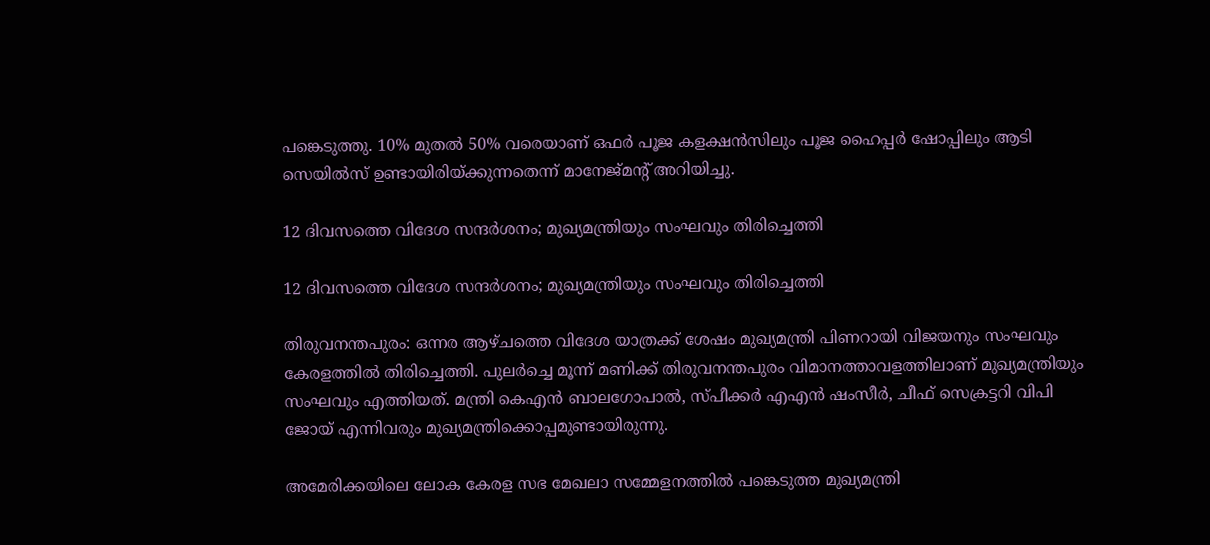പങ്കെടുത്തു. 10% മുതൽ 50% വരെയാണ് ഒഫർ പൂജ കളക്ഷൻസിലും പൂജ ഹൈപ്പർ ഷോപ്പിലും ആടി സെയിൽസ് ഉണ്ടായിരിയ്ക്കുന്നതെന്ന് മാനേജ്‌മന്റ് അറിയിച്ചു.

12 ദിവസത്തെ വിദേശ സന്ദർശനം; മുഖ്യമന്ത്രിയും സംഘവും തിരിച്ചെത്തി

12 ദിവസത്തെ വിദേശ സന്ദർശനം; മുഖ്യമന്ത്രിയും സംഘവും തിരിച്ചെത്തി

തിരുവനന്തപുരം‌: ഒന്നര ആഴ്ചത്തെ വിദേശ യാത്രക്ക് ശേഷം മുഖ്യമന്ത്രി പിണറായി വിജയനും സംഘവും കേരളത്തിൽ തിരിച്ചെത്തി. പുലർച്ചെ മൂന്ന് മണിക്ക് തിരുവനന്തപുരം വിമാനത്താവളത്തിലാണ് മുഖ്യമന്ത്രിയും സംഘവും എത്തിയത്. മന്ത്രി കെഎൻ ബാലഗോപാൽ, സ്പീക്കർ എഎൻ ഷംസീർ, ചീഫ് സെക്രട്ടറി വിപി ജോയ് എന്നിവരും മുഖ്യമന്ത്രിക്കൊപ്പമുണ്ടായിരുന്നു.

അമേരിക്കയിലെ ലോക കേരള സഭ മേഖലാ സമ്മേളനത്തിൽ പങ്കെടുത്ത മുഖ്യമന്ത്രി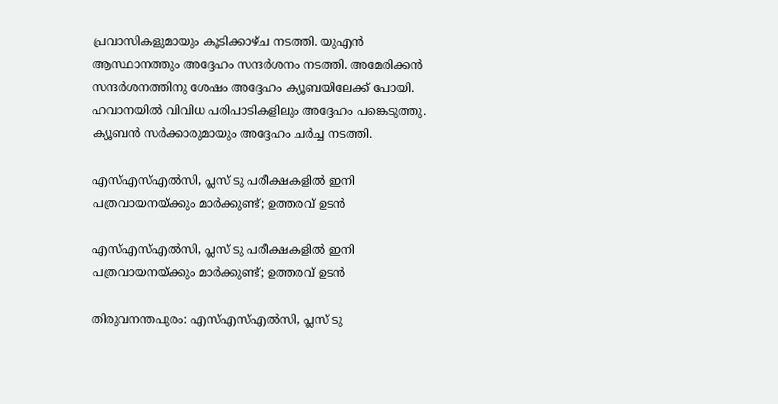പ്രവാസികളുമായും കൂടിക്കാഴ്ച നടത്തി. യുഎൻ ആസ്ഥാനത്തും അദ്ദേഹം സന്ദർശനം നടത്തി. അമേരിക്കൻ സന്ദർശനത്തിനു ശേഷം അദ്ദേഹം ക്യൂബയിലേക്ക് പോയി. ഹവാനയിൽ വിവിധ പരിപാടികളിലും അദ്ദേഹം പങ്കെടുത്തു. ക്യൂബൻ സർക്കാരുമായും അദ്ദേഹം ചർച്ച നടത്തി.

എസ്എസ്എൽസി, പ്ലസ് ടു പരീക്ഷകളിൽ ഇനി പത്രവായനയ്ക്കും മാർക്കുണ്ട്; ഉത്തരവ് ഉടൻ

എസ്എസ്എൽസി, പ്ലസ് ടു പരീക്ഷകളിൽ ഇനി പത്രവായനയ്ക്കും മാർക്കുണ്ട്; ഉത്തരവ് ഉടൻ

തിരുവനന്തപുരം: എസ്എസ്എൽസി, പ്ലസ് ടു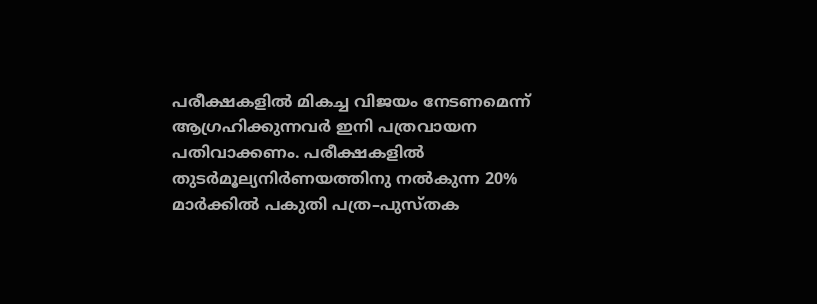പരീക്ഷകളിൽ മികച്ച വിജയം നേടണമെന്ന് ആഗ്രഹിക്കുന്നവർ ഇനി പത്രവായന പതിവാക്കണം. പരീക്ഷകളിൽ തുടർമൂല്യനിർണയത്തിനു നൽകുന്ന 20% മാർക്കിൽ പകുതി പത്ര–പുസ്തക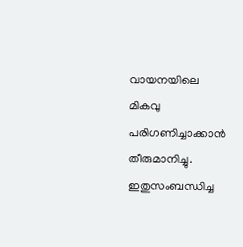വായനയിലെ മികവു പരിഗണിച്ചാക്കാൻ തീരുമാനിച്ചു. ഇതുസംബന്ധിച്ച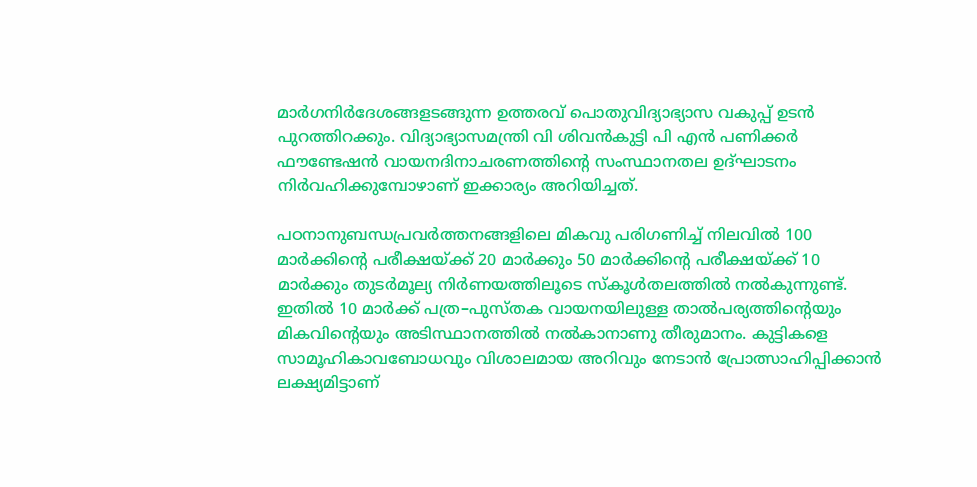മാർഗനിർദേശങ്ങളടങ്ങുന്ന ഉത്തരവ് പൊതുവിദ്യാഭ്യാസ വകുപ്പ് ഉടൻ പുറത്തിറക്കും. വിദ്യാഭ്യാസമന്ത്രി വി ശിവൻകുട്ടി പി എൻ പണിക്കർ ഫൗണ്ടേഷൻ വായനദിനാചരണത്തിന്റെ സംസ്ഥാനതല ഉദ്ഘാടനം നിർവഹിക്കുമ്പോഴാണ് ഇക്കാര്യം അറിയിച്ചത്.

പഠനാനുബന്ധപ്രവർത്തനങ്ങളിലെ മികവു പരിഗണിച്ച് നിലവിൽ 100 മാർക്കിന്റെ പരീക്ഷയ്ക്ക് 20 മാർക്കും 50 മാർക്കിന്റെ പരീക്ഷയ്ക്ക് 10 മാർക്കും തുടർമൂല്യ നിർണയത്തിലൂടെ സ്കൂൾതലത്തിൽ നൽകുന്നുണ്ട്. ഇതിൽ 10 മാർക്ക് പത്ര–പുസ്തക വായനയിലുള്ള താൽപര്യത്തിന്റെയും മികവിന്റെയും അടിസ്ഥാനത്തിൽ നൽകാനാണു തീരുമാനം. കുട്ടികളെ സാമൂഹികാവബോധവും വിശാലമായ അറിവും നേടാൻ പ്രോത്സാഹിപ്പിക്കാൻ ലക്ഷ്യമിട്ടാണ്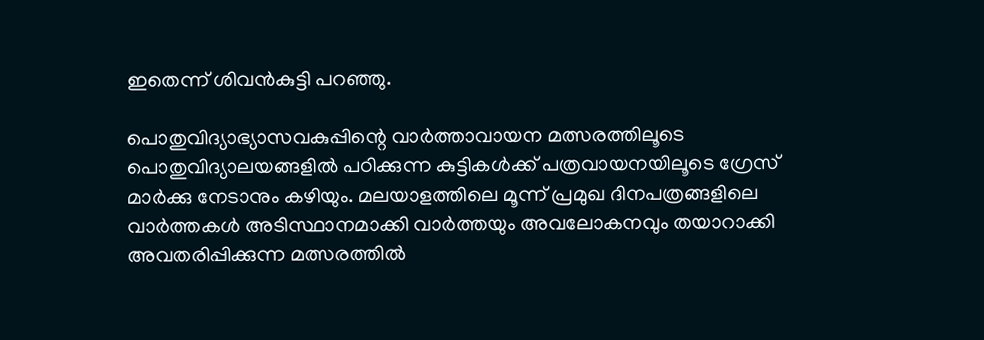ഇതെന്ന് ശിവൻകുട്ടി പറഞ്ഞു.

പൊതുവിദ്യാഭ്യാസവകുപ്പിന്റെ വാർത്താവായന മത്സരത്തിലൂടെ പൊതുവിദ്യാലയങ്ങളിൽ പഠിക്കുന്ന കുട്ടികൾക്ക് പത്രവായനയിലൂടെ ഗ്രേസ് മാർക്കു നേടാനും കഴിയും. മലയാളത്തിലെ മൂന്ന് പ്രമുഖ ദിനപത്രങ്ങളിലെ വാർത്തകൾ അടിസ്ഥാനമാക്കി വാർത്തയും അവലോകനവും തയാറാക്കി അവതരിപ്പിക്കുന്ന മത്സരത്തിൽ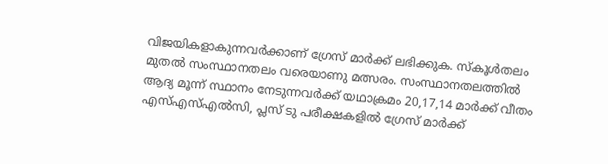വിജയികളാകുന്നവർക്കാണ് ഗ്രേസ് മാർക്ക് ലഭിക്കുക. സ്കൂൾതലം മുതൽ സംസ്ഥാനതലം വരെയാണു മത്സരം. സംസ്ഥാനതലത്തിൽ ആദ്യ മൂന്ന് സ്ഥാനം നേടുന്നവർക്ക് യഥാക്രമം 20,17,14 മാർക്ക് വീതം എസ്എസ്എൽസി, പ്ലസ് ടു പരീക്ഷകളിൽ ഗ്രേസ് മാർക്ക്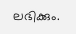ലഭിക്കും.